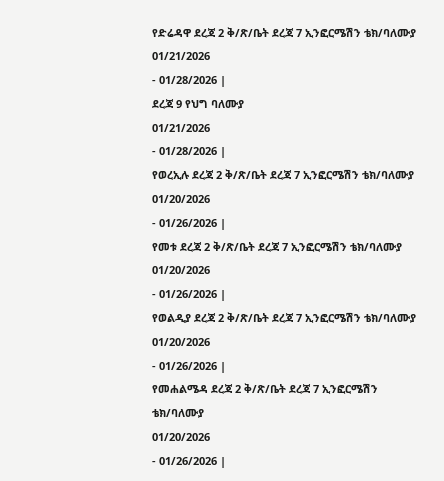የድሬዳዋ ደረጃ 2 ቅ/ጽ/ቤት ደረጃ 7 ኢንፎርሜሽን ቴክ/ባለሙያ
01/21/2026
- 01/28/2026 |
ደረጃ 9 የህግ ባለሙያ
01/21/2026
- 01/28/2026 |
የወረኢሉ ደረጃ 2 ቅ/ጽ/ቤት ደረጃ 7 ኢንፎርሜሽን ቴክ/ባለሙያ
01/20/2026
- 01/26/2026 |
የመቱ ደረጃ 2 ቅ/ጽ/ቤት ደረጃ 7 ኢንፎርሜሽን ቴክ/ባለሙያ
01/20/2026
- 01/26/2026 |
የወልዲያ ደረጃ 2 ቅ/ጽ/ቤት ደረጃ 7 ኢንፎርሜሽን ቴክ/ባለሙያ
01/20/2026
- 01/26/2026 |
የመሐልሜዳ ደረጃ 2 ቅ/ጽ/ቤት ደረጃ 7 ኢንፎርሜሽን ቴክ/ባለሙያ
01/20/2026
- 01/26/2026 |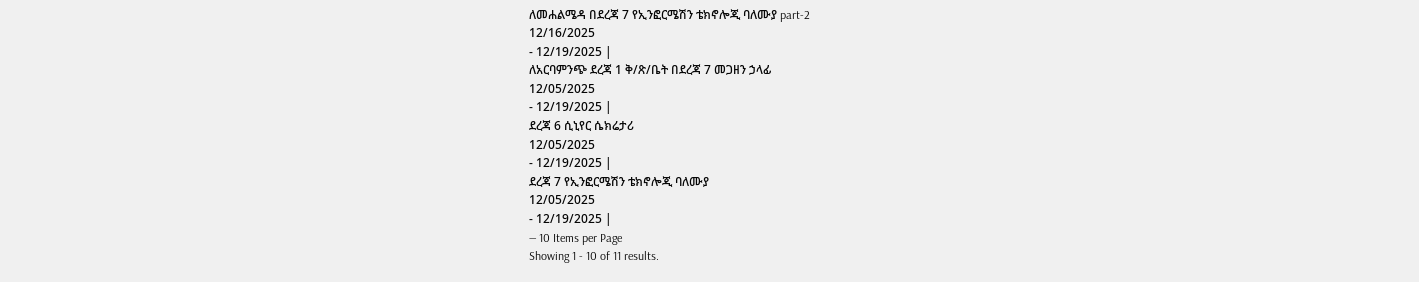ለመሐልሜዳ በደረጃ 7 የኢንፎርሜሽን ቴክኖሎጂ ባለሙያ part-2
12/16/2025
- 12/19/2025 |
ለአርባምንጭ ደረጃ 1 ቅ/ጽ/ቤት በደረጃ 7 መጋዘን ኃላፊ
12/05/2025
- 12/19/2025 |
ደረጃ 6 ሲኒየር ሴክሬታሪ
12/05/2025
- 12/19/2025 |
ደረጃ 7 የኢንፎርሜሽን ቴክኖሎጂ ባለሙያ
12/05/2025
- 12/19/2025 |
— 10 Items per Page
Showing 1 - 10 of 11 results.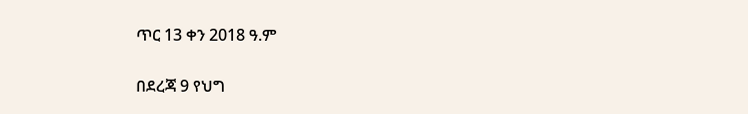ጥር 13 ቀን 2018 ዓ.ም

በደረጃ 9 የህግ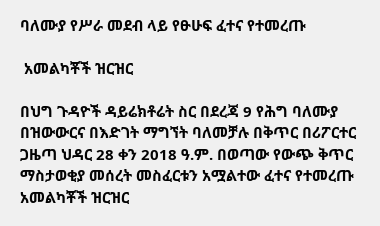ባለሙያ የሥራ መደብ ላይ የፁሁፍ ፈተና የተመረጡ

 አመልካቾች ዝርዝር

በህግ ጉዳዮች ዳይሬክቶሬት ስር በደረጃ 9 የሕግ ባለሙያ በዝውውርና በእድገት ማግኘት ባለመቻሉ በቅጥር በሪፖርተር ጋዜጣ ህዳር 28 ቀን 2018 ዓ.ም. በወጣው የውጭ ቅጥር ማስታወቂያ መሰረት መስፈርቱን አሟልተው ፈተና የተመረጡ አመልካቾች ዝርዝር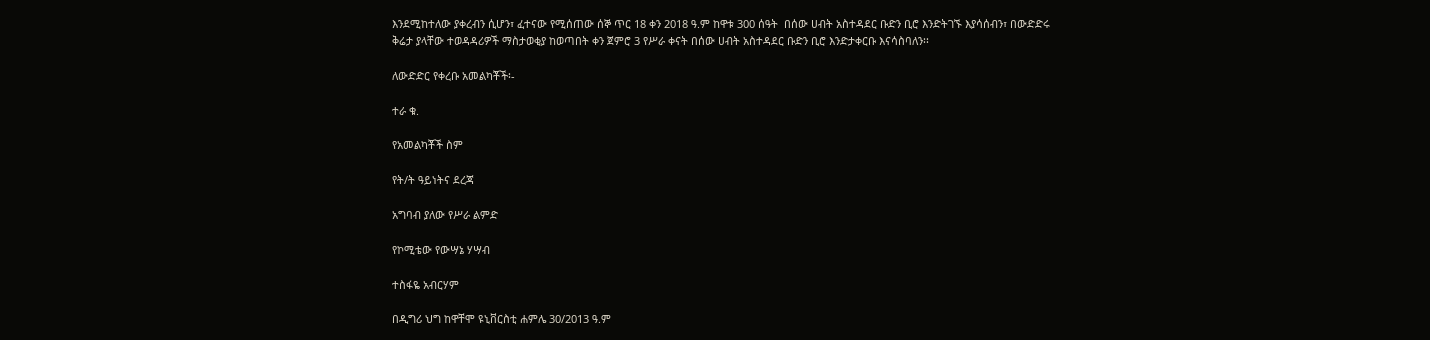እንደሚከተለው ያቀረብን ሲሆን፣ ፈተናው የሚሰጠው ሰኞ ጥር 18 ቀን 2018 ዓ.ም ከዋቱ 300 ሰዓት  በሰው ሀብት አስተዳደር ቡድን ቢሮ እንድትገኙ እያሳሰብን፣ በውድድሩ ቅሬታ ያላቸው ተወዳዳሪዎች ማስታወቂያ ከወጣበት ቀን ጀምሮ 3 የሥራ ቀናት በሰው ሀብት አስተዳደር ቡድን ቢሮ እንድታቀርቡ እናሳስባለን፡፡

ለውድድር የቀረቡ አመልካቾች፡-

ተራ ቁ.

የአመልካቾች ስም

የት/ት ዓይነትና ደረጃ

አግባብ ያለው የሥራ ልምድ

የኮሚቴው የውሣኔ ሃሣብ

ተስፋዬ አብርሃም

በዲግሪ ህግ ከዋቸሞ ዩኒቨርስቲ ሐምሌ 30/2013 ዓ.ም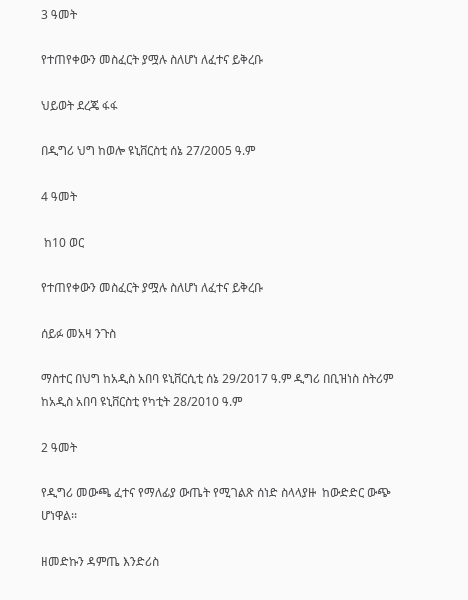3 ዓመት

የተጠየቀውን መስፈርት ያሟሉ ስለሆነ ለፈተና ይቅረቡ

ህይወት ደረጄ ፋፋ

በዲግሪ ህግ ከወሎ ዩኒቨርስቲ ሰኔ 27/2005 ዓ.ም

4 ዓመት

 ከ10 ወር

የተጠየቀውን መስፈርት ያሟሉ ስለሆነ ለፈተና ይቅረቡ

ሰይፉ መአዛ ንጉስ

ማስተር በህግ ከአዲስ አበባ ዩኒቨርሲቲ ሰኔ 29/2017 ዓ.ም ዲግሪ በቢዝነስ ስትሪም ከአዲስ አበባ ዩኒቨርስቲ የካቲት 28/2010 ዓ.ም

2 ዓመት

የዲግሪ መውጫ ፈተና የማለፊያ ውጤት የሚገልጽ ሰነድ ስላላያዙ  ከውድድር ውጭ ሆነዋል፡፡

ዘመድኩን ዳምጤ እንድሪስ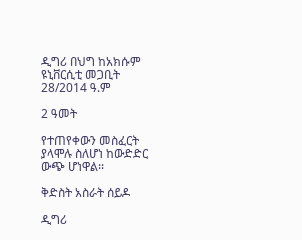ዲግሪ በህግ ከአክሱም ዩኒቨርሲቲ መጋቢት 28/2014 ዓ.ም

2 ዓመት

የተጠየቀውን መስፈርት ያላሞሉ ስለሆነ ከውድድር ውጭ ሆነዋል፡፡

ቅድስት አስራት ሰይዶ

ዲግሪ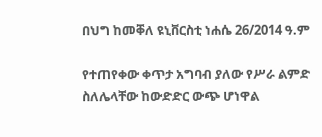በህግ ከመቐለ ዩኒቨርስቲ ነሐሴ 26/2014 ዓ.ም

የተጠየቀው ቀጥታ አግባብ ያለው የሥራ ልምድ ስለሌላቸው ከውድድር ውጭ ሆነዋል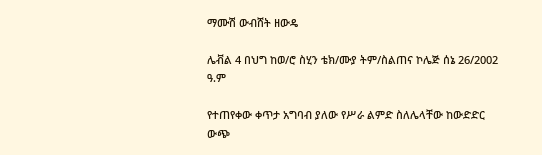ማሙሽ ውብሸት ዘውዴ

ሌቭል 4 በህግ ከወ/ሮ ስሂን ቴክ/ሙያ ትም/ስልጠና ኮሌጅ ሰኔ 26/2002 ዓ.ም

የተጠየቀው ቀጥታ አግባብ ያለው የሥራ ልምድ ስለሌላቸው ከውድድር ውጭ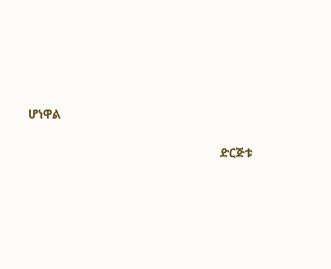ሆነዋል

                                                                ድርጅቱ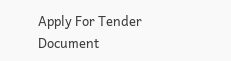Apply For Tender Document